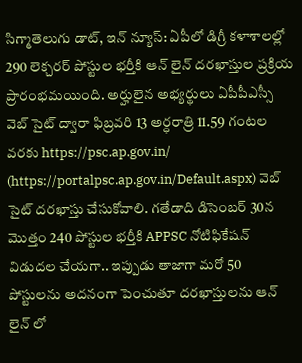సిగ్మాతెలుగు డాట్, ఇన్ న్యూస్: ఏపీలో డిగ్రీ కళాశాలల్లో 290 లెక్చరర్ పోస్టుల భర్తీకి ఆన్ లైన్ దరఖాస్తుల ప్రక్రియ ప్రారంభమయింది. అర్హులైన అభ్యర్థులు ఏపీపీఎస్సీ వెబ్ సైట్ ద్వారా ఫిబ్రవరి 13 అర్ధరాత్రి 11.59 గంటల వరకు https://psc.ap.gov.in/ (https://portalpsc.ap.gov.in/Default.aspx) వెబ్ సైట్ దరఖాస్తు చేసుకోవాలి. గతేడాది డిసెంబర్ 30న మొత్తం 240 పోస్టుల భర్తీకి APPSC నోటిఫికేషన్ విడుదల చేయగా.. ఇప్పుడు తాజాగా మరో 50 పోస్టులను అదనంగా పెంచుతూ దరఖాస్తులను ఆన్ లైన్ లో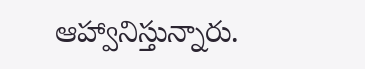ఆహ్వానిస్తున్నారు.